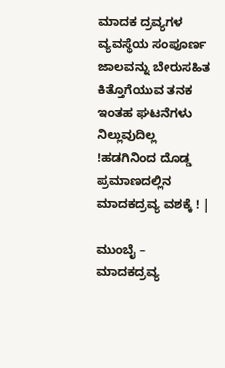ಮಾದಕ ದ್ರವ್ಯಗಳ ವ್ಯವಸ್ಥೆಯ ಸಂಪೂರ್ಣ ಜಾಲವನ್ನು ಬೇರುಸಹಿತ ಕಿತ್ತೊಗೆಯುವ ತನಕ ಇಂತಹ ಘಟನೆಗಳು ನಿಲ್ಲುವುದಿಲ್ಲ !ಹಡಗಿನಿಂದ ದೊಡ್ಡ ಪ್ರಮಾಣದಲ್ಲಿನ ಮಾದಕದ್ರವ್ಯ ವಶಕ್ಕೆ ! |

ಮುಂಬೈ – ಮಾದಕದ್ರವ್ಯ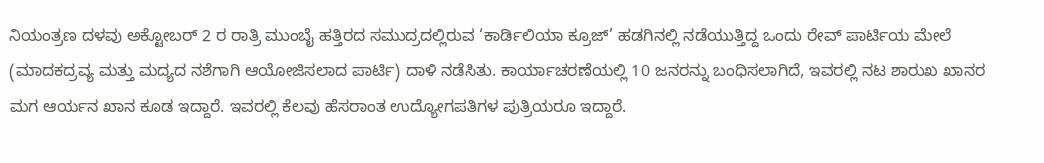ನಿಯಂತ್ರಣ ದಳವು ಅಕ್ಟೋಬರ್ 2 ರ ರಾತ್ರಿ ಮುಂಬೈ ಹತ್ತಿರದ ಸಮುದ್ರದಲ್ಲಿರುವ ‘ಕಾರ್ಡಿಲಿಯಾ ಕ್ರೂಜ್’ ಹಡಗಿನಲ್ಲಿ ನಡೆಯುತ್ತಿದ್ದ ಒಂದು ರೇವ್ ಪಾರ್ಟಿಯ ಮೇಲೆ (ಮಾದಕದ್ರವ್ಯ ಮತ್ತು ಮದ್ಯದ ನಶೆಗಾಗಿ ಆಯೋಜಿಸಲಾದ ಪಾರ್ಟಿ) ದಾಳಿ ನಡೆಸಿತು. ಕಾರ್ಯಾಚರಣೆಯಲ್ಲಿ 10 ಜನರನ್ನು ಬಂಧಿಸಲಾಗಿದೆ, ಇವರಲ್ಲಿ ನಟ ಶಾರುಖ ಖಾನರ ಮಗ ಆರ್ಯನ ಖಾನ ಕೂಡ ಇದ್ದಾರೆ. ಇವರಲ್ಲಿ ಕೆಲವು ಹೆಸರಾಂತ ಉದ್ಯೋಗಪತಿಗಳ ಪುತ್ರಿಯರೂ ಇದ್ದಾರೆ.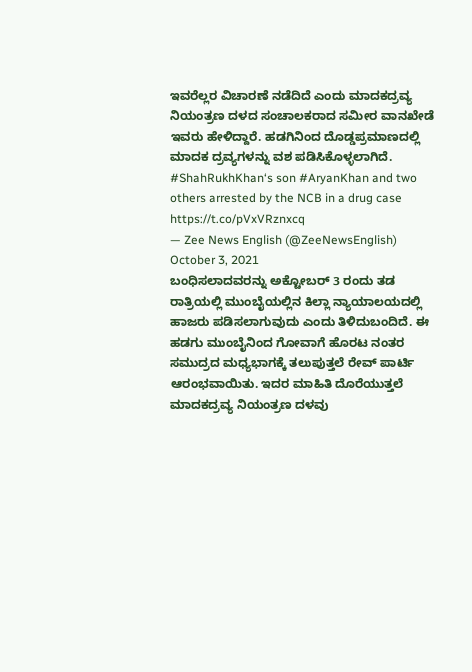ಇವರೆಲ್ಲರ ವಿಚಾರಣೆ ನಡೆದಿದೆ ಎಂದು ಮಾದಕದ್ರವ್ಯ ನಿಯಂತ್ರಣ ದಳದ ಸಂಚಾಲಕರಾದ ಸಮೀರ ವಾನಖೇಡೆ ಇವರು ಹೇಳಿದ್ದಾರೆ. ಹಡಗಿನಿಂದ ದೊಡ್ಡಪ್ರಮಾಣದಲ್ಲಿ ಮಾದಕ ದ್ರವ್ಯಗಳನ್ನು ವಶ ಪಡಿಸಿಕೊಳ್ಳಲಾಗಿದೆ.
#ShahRukhKhan‘s son #AryanKhan and two others arrested by the NCB in a drug case https://t.co/pVxVRznxcq
— Zee News English (@ZeeNewsEnglish) October 3, 2021
ಬಂಧಿಸಲಾದವರನ್ನು ಅಕ್ಟೋಬರ್ 3 ರಂದು ತಡ ರಾತ್ರಿಯಲ್ಲಿ ಮುಂಬೈಯಲ್ಲಿನ ಕಿಲ್ಲಾ ನ್ಯಾಯಾಲಯದಲ್ಲಿ ಹಾಜರು ಪಡಿಸಲಾಗುವುದು ಎಂದು ತಿಳಿದುಬಂದಿದೆ. ಈ ಹಡಗು ಮುಂಬೈನಿಂದ ಗೋವಾಗೆ ಹೊರಟ ನಂತರ ಸಮುದ್ರದ ಮಧ್ಯಭಾಗಕ್ಕೆ ತಲುಪುತ್ತಲೆ ರೇವ್ ಪಾರ್ಟಿ ಆರಂಭವಾಯಿತು. ಇದರ ಮಾಹಿತಿ ದೊರೆಯುತ್ತಲೆ ಮಾದಕದ್ರವ್ಯ ನಿಯಂತ್ರಣ ದಳವು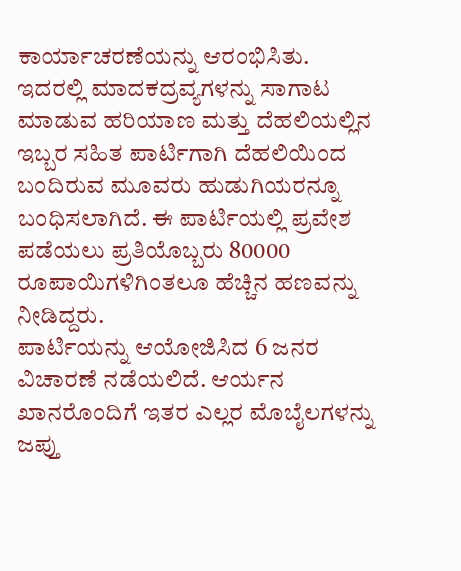ಕಾರ್ಯಾಚರಣೆಯನ್ನು ಆರಂಭಿಸಿತು.
ಇದರಲ್ಲಿ ಮಾದಕದ್ರವ್ಯಗಳನ್ನು ಸಾಗಾಟ ಮಾಡುವ ಹರಿಯಾಣ ಮತ್ತು ದೆಹಲಿಯಲ್ಲಿನ ಇಬ್ಬರ ಸಹಿತ ಪಾರ್ಟಿಗಾಗಿ ದೆಹಲಿಯಿಂದ ಬಂದಿರುವ ಮೂವರು ಹುಡುಗಿಯರನ್ನೂ ಬಂಧಿಸಲಾಗಿದೆ. ಈ ಪಾರ್ಟಿಯಲ್ಲಿ ಪ್ರವೇಶ ಪಡೆಯಲು ಪ್ರತಿಯೊಬ್ಬರು 80000 ರೂಪಾಯಿಗಳಿಗಿಂತಲೂ ಹೆಚ್ಚಿನ ಹಣವನ್ನು ನೀಡಿದ್ದರು.
ಪಾರ್ಟಿಯನ್ನು ಆಯೋಜಿಸಿದ 6 ಜನರ ವಿಚಾರಣೆ ನಡೆಯಲಿದೆ. ಆರ್ಯನ ಖಾನರೊಂದಿಗೆ ಇತರ ಎಲ್ಲರ ಮೊಬೈಲಗಳನ್ನು ಜಪ್ತು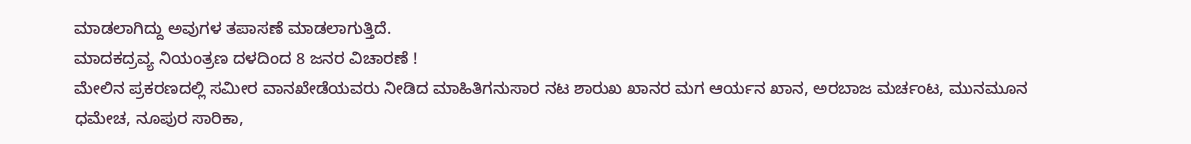ಮಾಡಲಾಗಿದ್ದು ಅವುಗಳ ತಪಾಸಣೆ ಮಾಡಲಾಗುತ್ತಿದೆ.
ಮಾದಕದ್ರವ್ಯ ನಿಯಂತ್ರಣ ದಳದಿಂದ 8 ಜನರ ವಿಚಾರಣೆ !
ಮೇಲಿನ ಪ್ರಕರಣದಲ್ಲಿ ಸಮೀರ ವಾನಖೇಡೆಯವರು ನೀಡಿದ ಮಾಹಿತಿಗನುಸಾರ ನಟ ಶಾರುಖ ಖಾನರ ಮಗ ಆರ್ಯನ ಖಾನ, ಅರಬಾಜ ಮರ್ಚಂಟ, ಮುನಮೂನ ಧಮೇಚ, ನೂಪುರ ಸಾರಿಕಾ,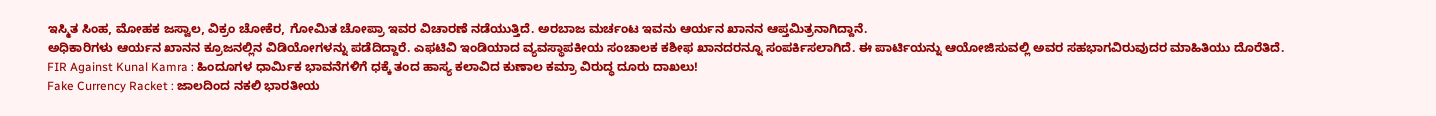ಇಸ್ಮಿತ ಸಿಂಹ, ಮೋಹಕ ಜಸ್ವಾಲ, ವಿಕ್ರಂ ಚೋಕೆರ, ಗೋಮಿತ ಚೋಪ್ರಾ ಇವರ ವಿಚಾರಣೆ ನಡೆಯುತ್ತಿದೆ. ಅರಬಾಜ ಮರ್ಚಂಟ ಇವನು ಆರ್ಯನ ಖಾನನ ಆಪ್ತಮಿತ್ರನಾಗಿದ್ದಾನೆ.
ಅಧಿಕಾರಿಗಳು ಆರ್ಯನ ಖಾನನ ಕ್ರೂಜನಲ್ಲಿನ ವಿಡಿಯೋಗಳನ್ನು ಪಡೆದಿದ್ದಾರೆ. ಎಫಟಿವಿ ಇಂಡಿಯಾದ ವ್ಯವಸ್ಥಾಪಕೀಯ ಸಂಚಾಲಕ ಕಶೀಫ ಖಾನದರನ್ನೂ ಸಂಪರ್ಕಿಸಲಾಗಿದೆ. ಈ ಪಾರ್ಟಿಯನ್ನು ಆಯೋಜಿಸುವಲ್ಲಿ ಅವರ ಸಹಭಾಗವಿರುವುದರ ಮಾಹಿತಿಯು ದೊರೆತಿದೆ.
FIR Against Kunal Kamra : ಹಿಂದೂಗಳ ಧಾರ್ಮಿಕ ಭಾವನೆಗಳಿಗೆ ಧಕ್ಕೆ ತಂದ ಹಾಸ್ಯ ಕಲಾವಿದ ಕುಣಾಲ ಕಮ್ರಾ ವಿರುದ್ಧ ದೂರು ದಾಖಲು!
Fake Currency Racket : ಜಾಲದಿಂದ ನಕಲಿ ಭಾರತೀಯ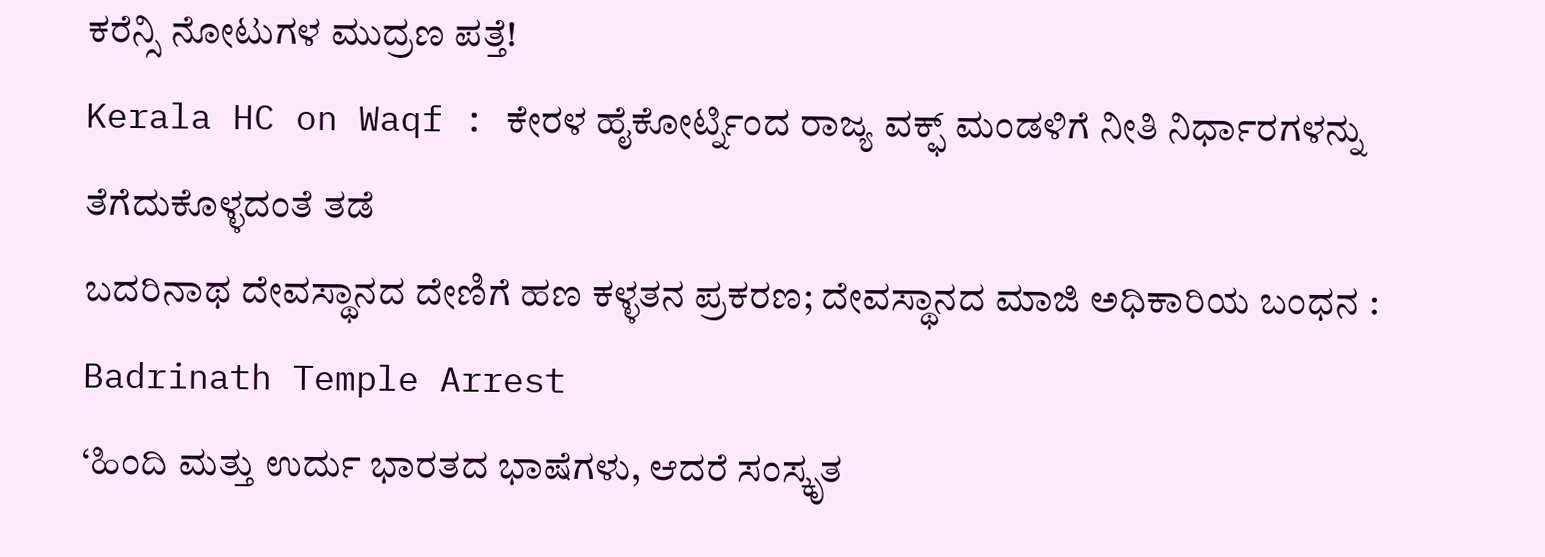ಕರೆನ್ಸಿ ನೋಟುಗಳ ಮುದ್ರಣ ಪತ್ತೆ!
Kerala HC on Waqf : ಕೇರಳ ಹೈಕೋರ್ಟ್ನಿಂದ ರಾಜ್ಯ ವಕ್ಫ್ ಮಂಡಳಿಗೆ ನೀತಿ ನಿರ್ಧಾರಗಳನ್ನು ತೆಗೆದುಕೊಳ್ಳದಂತೆ ತಡೆ
ಬದರಿನಾಥ ದೇವಸ್ಥಾನದ ದೇಣಿಗೆ ಹಣ ಕಳ್ಳತನ ಪ್ರಕರಣ; ದೇವಸ್ಥಾನದ ಮಾಜಿ ಅಧಿಕಾರಿಯ ಬಂಧನ : Badrinath Temple Arrest
‘ಹಿಂದಿ ಮತ್ತು ಉರ್ದು ಭಾರತದ ಭಾಷೆಗಳು, ಆದರೆ ಸಂಸ್ಕೃತ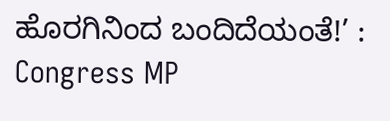ಹೊರಗಿನಿಂದ ಬಂದಿದೆಯಂತೆ!’ : Congress MP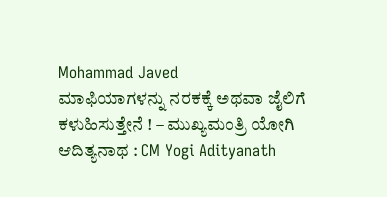Mohammad Javed
ಮಾಫಿಯಾಗಳನ್ನು ನರಕಕ್ಕೆ ಅಥವಾ ಜೈಲಿಗೆ ಕಳುಹಿಸುತ್ತೇನೆ ! – ಮುಖ್ಯಮಂತ್ರಿ ಯೋಗಿ ಆದಿತ್ಯನಾಥ : CM Yogi Adityanath